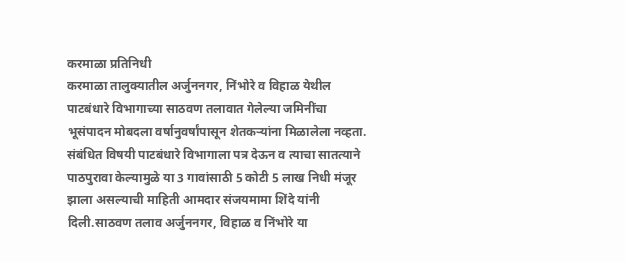करमाळा प्रतिनिधी
करमाळा तालुक्यातील अर्जुननगर, निंभोरे व विहाळ येथील पाटबंधारे विभागाच्या साठवण तलावात गेलेल्या जमिनींचा भूसंपादन मोबदला वर्षानुवर्षांपासून शेतकऱ्यांना मिळालेला नव्हता. संबंधित विषयी पाटबंधारे विभागाला पत्र देऊन व त्याचा सातत्याने पाठपुरावा केल्यामुळे या 3 गावांसाठी 5 कोटी 5 लाख निधी मंजूर झाला असल्याची माहिती आमदार संजयमामा शिंदे यांनी दिली.साठवण तलाव अर्जुननगर, विहाळ व निंभोरे या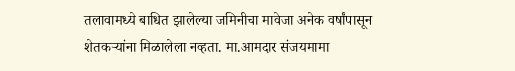तलावामध्ये बाधित झालेल्या जमिनीचा मावेजा अनेक वर्षांपासून शेतकऱ्यांना मिळालेला नव्हता. मा.आमदार संजयमामा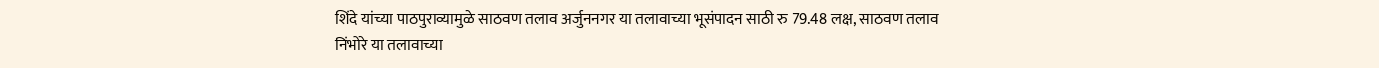शिंदे यांच्या पाठपुराव्यामुळे साठवण तलाव अर्जुननगर या तलावाच्या भूसंपादन साठी रु 79.48 लक्ष, साठवण तलाव निंभोरे या तलावाच्या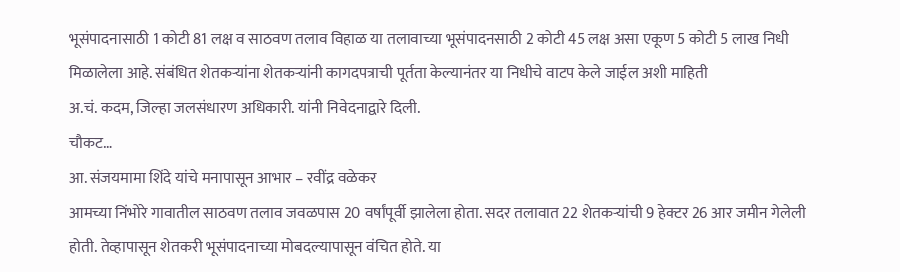भूसंपादनासाठी 1 कोटी 81 लक्ष व साठवण तलाव विहाळ या तलावाच्या भूसंपादनसाठी 2 कोटी 45 लक्ष असा एकूण 5 कोटी 5 लाख निधी मिळालेला आहे. संबंधित शेतकऱ्यांना शेतकऱ्यांनी कागदपत्राची पूर्तता केल्यानंतर या निधीचे वाटप केले जाईल अशी माहिती
अ.चं. कदम, जिल्हा जलसंधारण अधिकारी. यांनी निवेदनाद्वारे दिली.
चौकट…
आ. संजयमामा शिंदे यांचे मनापासून आभार – रवींद्र वळेकर
आमच्या निंभोरे गावातील साठवण तलाव जवळपास 20 वर्षांपूर्वी झालेला होता. सदर तलावात 22 शेतकऱ्यांची 9 हेक्टर 26 आर जमीन गेलेली होती. तेव्हापासून शेतकरी भूसंपादनाच्या मोबदल्यापासून वंचित होते. या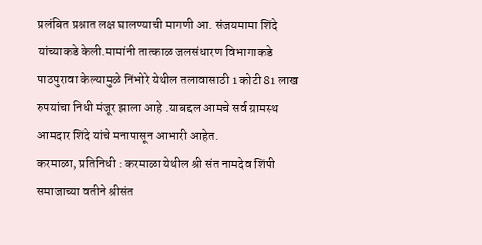प्रलंबित प्रश्नात लक्ष घालण्याची मागणी आ. संजयमामा शिंदे यांच्याकडे केली.मामांनी तात्काळ जलसंधारण विभागाकडे पाठपुरावा केल्यामुळे निंभोरे येथील तलावासाठी 1 कोटी 81 लाख रुपयांचा निधी मंजूर झाला आहे .याबद्दल आमचे सर्व ग्रामस्थ आमदार शिंदे यांचे मनापासून आभारी आहेत.
करमाळा, प्रतिनिधी : करमाळा येथील श्री संत नामदेव शिंपी समाजाच्या वतीने श्रीसंत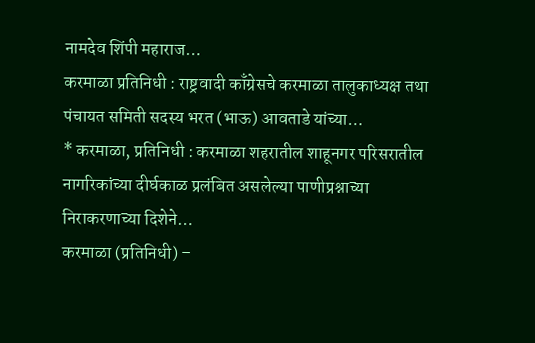नामदेव शिंपी महाराज…
करमाळा प्रतिनिधी : राष्ट्रवादी काँग्रेसचे करमाळा तालुकाध्यक्ष तथा पंचायत समिती सदस्य भरत (भाऊ) आवताडे यांच्या…
* करमाळा, प्रतिनिधी : करमाळा शहरातील शाहूनगर परिसरातील नागरिकांच्या दीर्घकाळ प्रलंबित असलेल्या पाणीप्रश्नाच्या निराकरणाच्या दिशेने…
करमाळा (प्रतिनिधी) –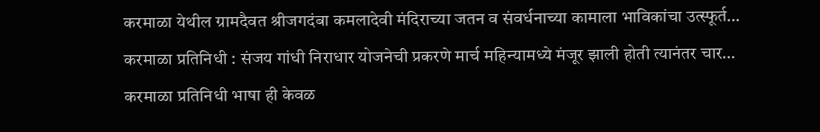करमाळा येथील ग्रामदैवत श्रीजगदंबा कमलादेवी मंदिराच्या जतन व संवर्धनाच्या कामाला भाविकांचा उत्स्फूर्त…
करमाळा प्रतिनिधी : संजय गांधी निराधार योजनेची प्रकरणे मार्च महिन्यामध्ये मंजूर झाली होती त्यानंतर चार…
करमाळा प्रतिनिधी भाषा ही केवळ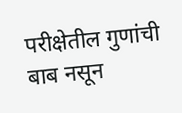परीक्षेतील गुणांची बाब नसून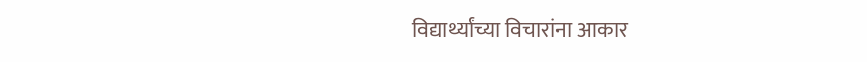विद्यार्थ्यांच्या विचारांना आकार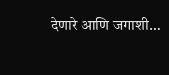देणारे आणि जगाशी…